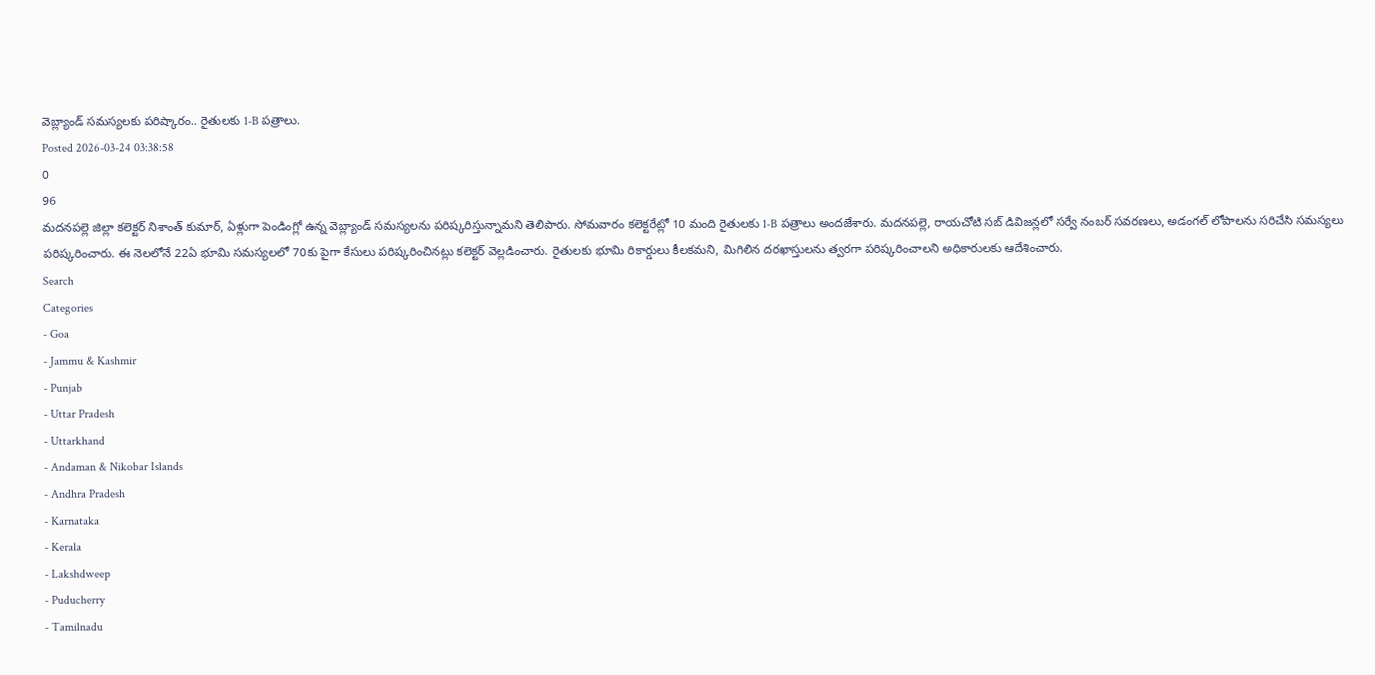వెబ్ల్యాండ్ సమస్యలకు పరిష్కారం.. రైతులకు 1-B పత్రాలు.
Posted 2026-03-24 03:38:58
0
96
మదనపల్లె జిల్లా కలెక్టర్ నిశాంత్ కుమార్, ఏళ్లుగా పెండింగ్లో ఉన్న వెబ్ల్యాండ్ సమస్యలను పరిష్కరిస్తున్నామని తెలిపారు. సోమవారం కలెక్టరేట్లో 10 మంది రైతులకు 1-B పత్రాలు అందజేశారు. మదనపల్లె, రాయచోటి సబ్ డివిజన్లలో సర్వే నంబర్ సవరణలు, అడంగల్ లోపాలను సరిచేసి సమస్యలు పరిష్కరించారు. ఈ నెలలోనే 22ఏ భూమి సమస్యలలో 70కు పైగా కేసులు పరిష్కరించినట్లు కలెక్టర్ వెల్లడించారు. రైతులకు భూమి రికార్డులు కీలకమని, మిగిలిన దరఖాస్తులను త్వరగా పరిష్కరించాలని అధికారులకు ఆదేశించారు.
Search
Categories
- Goa
- Jammu & Kashmir
- Punjab
- Uttar Pradesh
- Uttarkhand
- Andaman & Nikobar Islands
- Andhra Pradesh
- Karnataka
- Kerala
- Lakshdweep
- Puducherry
- Tamilnadu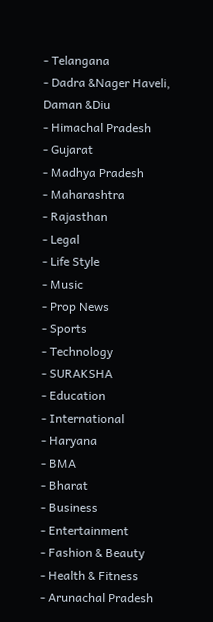- Telangana
- Dadra &Nager Haveli, Daman &Diu
- Himachal Pradesh
- Gujarat
- Madhya Pradesh
- Maharashtra
- Rajasthan
- Legal
- Life Style
- Music
- Prop News
- Sports
- Technology
- SURAKSHA
- Education
- International
- Haryana
- BMA
- Bharat
- Business
- Entertainment
- Fashion & Beauty
- Health & Fitness
- Arunachal Pradesh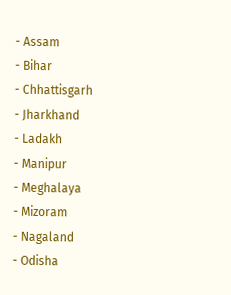- Assam
- Bihar
- Chhattisgarh
- Jharkhand
- Ladakh
- Manipur
- Meghalaya
- Mizoram
- Nagaland
- Odisha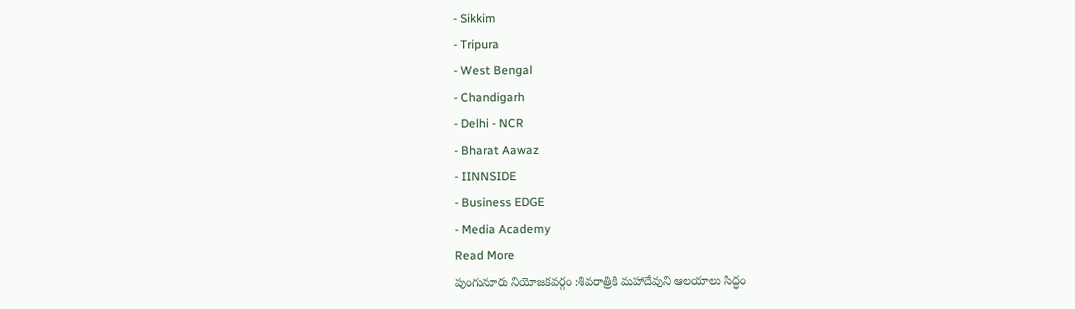- Sikkim
- Tripura
- West Bengal
- Chandigarh
- Delhi - NCR
- Bharat Aawaz
- IINNSIDE
- Business EDGE
- Media Academy
Read More
పుంగునూరు నియోజకవర్గం :శివరాత్రికి మహాదేవుని ఆలయాలు సిద్ధం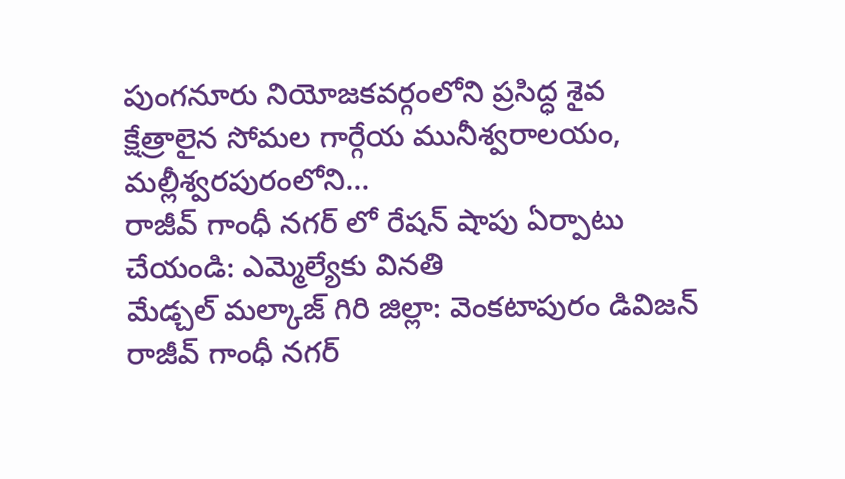పుంగనూరు నియోజకవర్గంలోని ప్రసిద్ధ శైవ క్షేత్రాలైన సోమల గార్గేయ మునీశ్వరాలయం, మల్లీశ్వరపురంలోని...
రాజీవ్ గాంధీ నగర్ లో రేషన్ షాపు ఏర్పాటు చేయండి: ఎమ్మెల్యేకు వినతి
మేడ్చల్ మల్కాజ్ గిరి జిల్లా: వెంకటాపురం డివిజన్ రాజీవ్ గాంధీ నగర్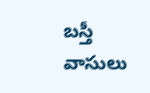బస్తీ వాసులు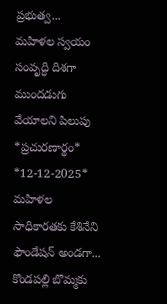ప్రభుత్వ...
మహిళల స్వయం సంవృద్ధి దిశగా ముందడుగు వేయాలని పిలుపు
*ప్రచురణార్థం* *12-12-2025*
మహిళల సాధికారతకు కేశినేని ఫౌండేషన్ అండగా...
కొండపల్లి బొమ్మకు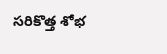సరికొత్త శోభ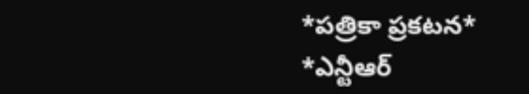*పత్రికా ప్రకటన*
*ఎన్టీఆర్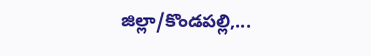జిల్లా/కొండపల్లి,...